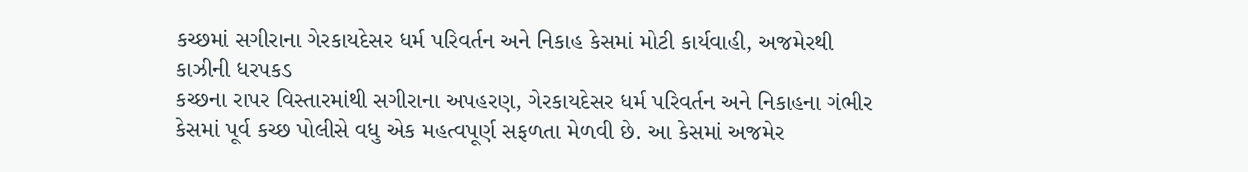કચ્છમાં સગીરાના ગેરકાયદેસર ધર્મ પરિવર્તન અને નિકાહ કેસમાં મોટી કાર્યવાહી, અજમેરથી કાઝીની ધરપકડ
કચ્છના રાપર વિસ્તારમાંથી સગીરાના અપહરણ, ગેરકાયદેસર ધર્મ પરિવર્તન અને નિકાહના ગંભીર કેસમાં પૂર્વ કચ્છ પોલીસે વધુ એક મહત્વપૂર્ણ સફળતા મેળવી છે. આ કેસમાં અજમેર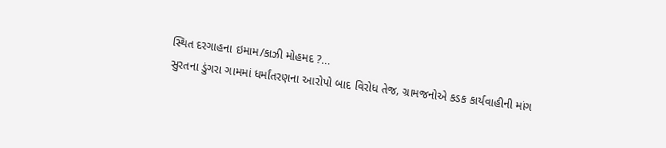સ્થિત દરગાહના ઇમામ/કાઝી મોહમદ ?...
સુરતના ડુંગરા ગામમાં ધર્માંતરણના આરોપો બાદ વિરોધ તેજ, ગ્રામજનોએ કડક કાર્યવાહીની માંગ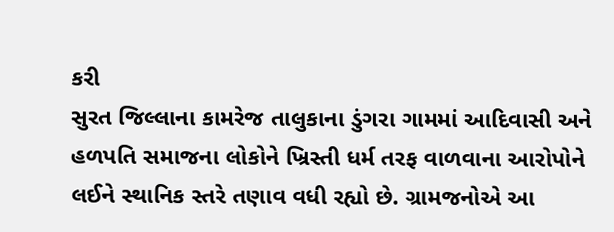કરી
સુરત જિલ્લાના કામરેજ તાલુકાના ડુંગરા ગામમાં આદિવાસી અને હળપતિ સમાજના લોકોને ખ્રિસ્તી ધર્મ તરફ વાળવાના આરોપોને લઈને સ્થાનિક સ્તરે તણાવ વધી રહ્યો છે. ગ્રામજનોએ આ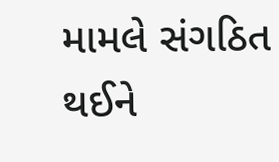મામલે સંગઠિત થઈને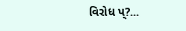વિરોધ પ્?...